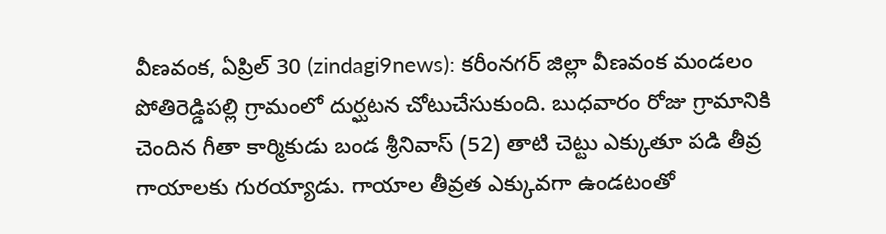వీణవంక, ఏప్రిల్ 30 (zindagi9news): కరీంనగర్ జిల్లా వీణవంక మండలం పోతిరెడ్డిపల్లి గ్రామంలో దుర్ఘటన చోటుచేసుకుంది. బుధవారం రోజు గ్రామానికి చెందిన గీతా కార్మికుడు బండ శ్రీనివాస్ (52) తాటి చెట్టు ఎక్కుతూ పడి తీవ్ర గాయాలకు గురయ్యాడు. గాయాల తీవ్రత ఎక్కువగా ఉండటంతో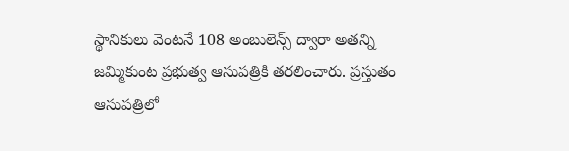స్థానికులు వెంటనే 108 అంబులెన్స్ ద్వారా అతన్ని జమ్మికుంట ప్రభుత్వ ఆసుపత్రికి తరలించారు. ప్రస్తుతం ఆసుపత్రిలో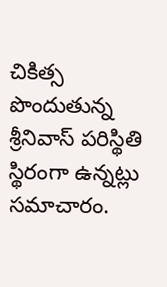చికిత్స పొందుతున్న శ్రీనివాస్ పరిస్థితి స్థిరంగా ఉన్నట్లు సమాచారం.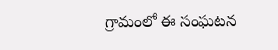గ్రామంలో ఈ సంఘటన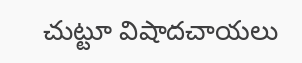చుట్టూ విషాదచాయలు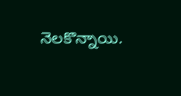నెలకొన్నాయి.